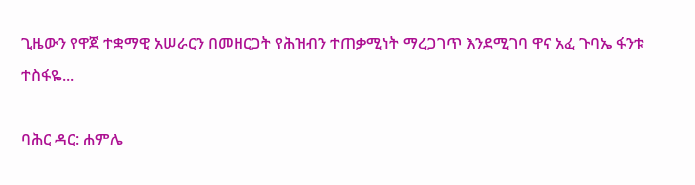ጊዜውን የዋጀ ተቋማዊ አሠራርን በመዘርጋት የሕዝብን ተጠቃሚነት ማረጋገጥ እንደሚገባ ዋና አፈ ጉባኤ ፋንቱ ተስፋዬ...

ባሕር ዳር: ሐምሌ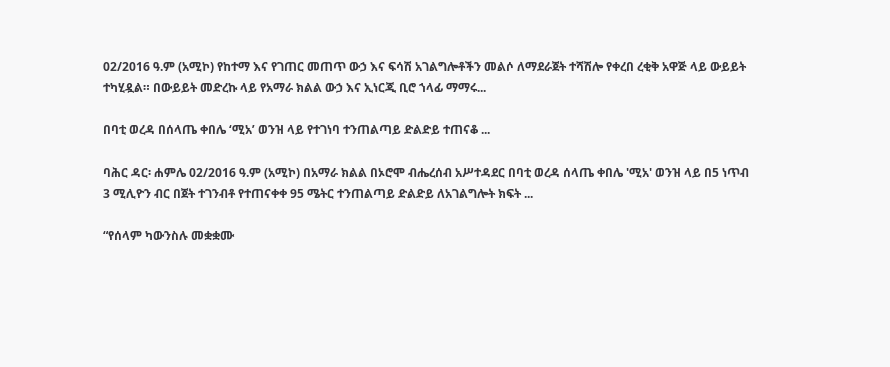02/2016 ዓ.ም (አሚኮ) የከተማ እና የገጠር መጠጥ ውኃ እና ፍሳሽ አገልግሎቶችን መልሶ ለማደራጀት ተሻሽሎ የቀረበ ረቂቅ አዋጅ ላይ ውይይት ተካሂዷል። በውይይት መድረኩ ላይ የአማራ ክልል ውኃ እና ኢነርጂ ቢሮ ኀላፊ ማማሩ...

በባቲ ወረዳ በሰላጤ ቀበሌ ‘ሚአ’ ወንዝ ላይ የተገነባ ተንጠልጣይ ድልድይ ተጠናቆ ...

ባሕር ዳር፡ ሐምሌ 02/2016 ዓ.ም (አሚኮ) በአማራ ክልል በኦሮሞ ብሔረሰብ አሥተዳደር በባቲ ወረዳ ሰላጤ ቀበሌ 'ሚአ' ወንዝ ላይ በ5 ነጥብ 3 ሚሊዮን ብር በጀት ተገንብቶ የተጠናቀቀ 95 ሜትር ተንጠልጣይ ድልድይ ለአገልግሎት ክፍት ...

“የሰላም ካውንስሉ መቋቋሙ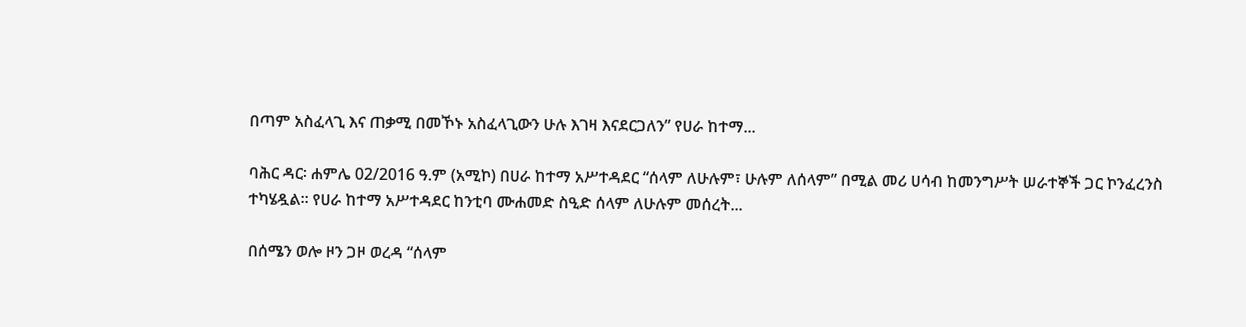በጣም አስፈላጊ እና ጠቃሚ በመኾኑ አስፈላጊውን ሁሉ እገዛ እናደርጋለን” የሀራ ከተማ...

ባሕር ዳር፡ ሐምሌ 02/2016 ዓ.ም (አሚኮ) በሀራ ከተማ አሥተዳደር “ሰላም ለሁሉም፣ ሁሉም ለሰላም” በሚል መሪ ሀሳብ ከመንግሥት ሠራተኞች ጋር ኮንፈረንስ ተካሄዷል። የሀራ ከተማ አሥተዳደር ከንቲባ ሙሐመድ ስዒድ ሰላም ለሁሉም መሰረት...

በሰሜን ወሎ ዞን ጋዞ ወረዳ “ሰላም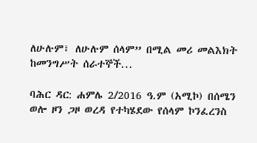ለሁሉም፣ ለሁሉም ሰላም” በሚል መሪ መልእክት ከመንግሥት ሰራተኞች...

ባሕር ዳር: ሐምሌ 2/2016 ዓ.ም (አሚኮ) በሰሜን ወሎ ዞን ጋዞ ወረዳ የተካሄደው የሰላም ኮንፈረንስ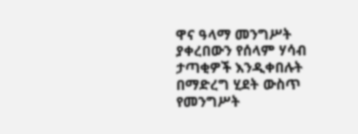ዋና ዓላማ መንግሥት ያቀረበውን የሰላም ሃሳብ ታጣቂዎች እንዲቀበሉት በማድረግ ሂደት ውስጥ የመንግሥት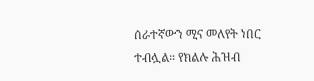ሰራተኛውን ሚና መለየት ነበር ተብሏል። የክልሉ ሕዝብ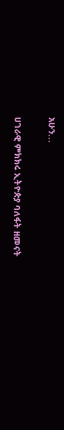አሁን...

ሀገራዊ ምክክሩ ኢትዮጵያ ባለፋት ዘመናት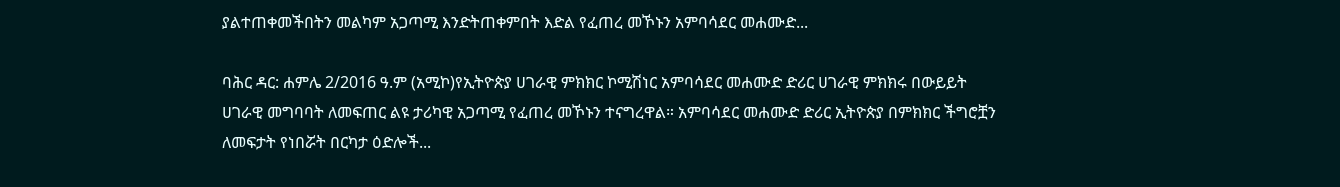ያልተጠቀመችበትን መልካም አጋጣሚ እንድትጠቀምበት እድል የፈጠረ መኾኑን አምባሳደር መሐሙድ...

ባሕር ዳር: ሐምሌ 2/2016 ዓ.ም (አሚኮ)የኢትዮጵያ ሀገራዊ ምክክር ኮሚሽነር አምባሳደር መሐሙድ ድሪር ሀገራዊ ምክክሩ በውይይት ሀገራዊ መግባባት ለመፍጠር ልዩ ታሪካዊ አጋጣሚ የፈጠረ መኾኑን ተናግረዋል። አምባሳደር መሐሙድ ድሪር ኢትዮጵያ በምክክር ችግሮቿን ለመፍታት የነበሯት በርካታ ዕድሎች...